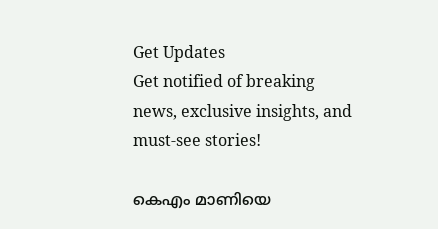Get Updates
Get notified of breaking news, exclusive insights, and must-see stories!

കെഎം മാണിയെ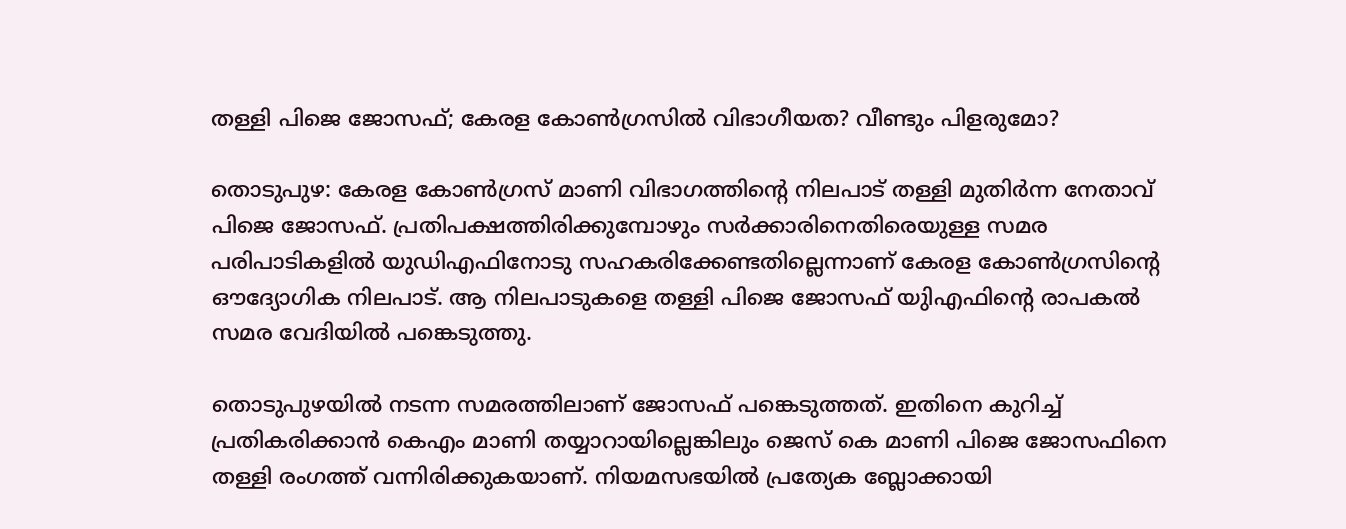തള്ളി പിജെ ജോസഫ്; കേരള കോൺഗ്രസിൽ വിഭാഗീയത? വീണ്ടും പിളരുമോ?

തൊടുപുഴ: കേരള കോൺഗ്രസ് മാണി വിഭാഗത്തിന്റെ നിലപാട് തള്ളി മുതിർന്ന നേതാവ് പിജെ ജോസഫ്. പ്രതിപക്ഷത്തിരിക്കുമ്പോഴും സര്‍ക്കാരിനെതിരെയുള്ള സമര പരിപാടികളില്‍ യുഡിഎഫിനോടു സഹകരിക്കേണ്ടതില്ലെന്നാണ് കേരള കോണ്‍ഗ്രസിന്റെ ഔദ്യോഗിക നിലപാട്. ആ നിലപാടുകളെ തള്ളി പിജെ ജോസഫ് യുിഎഫിന്റെ രാപകല്‍ സമര വേദിയില്‍ പങ്കെടുത്തു.

തൊടുപുഴയില്‍ നടന്ന സമരത്തിലാണ് ജോസഫ് പങ്കെടുത്തത്. ഇതിനെ കുറിച്ച് പ്രതികരിക്കാൻ കെഎം മാണി തയ്യാറായില്ലെങ്കിലും ജെസ് കെ മാണി പിജെ ജോസഫിനെ തള്ളി രംഗത്ത് വന്നിരിക്കുകയാണ്. നിയമസഭയില്‍ പ്രത്യേക ബ്ലോക്കായി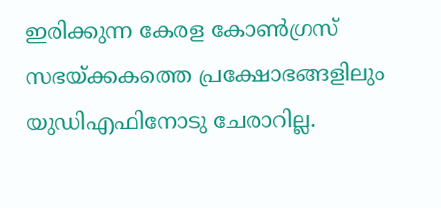ഇരിക്കുന്ന കേരള കോണ്‍ഗ്രസ് സഭയ്ക്കകത്തെ പ്രക്ഷോഭങ്ങളിലും യുഡിഎഫിനോടു ചേരാറില്ല.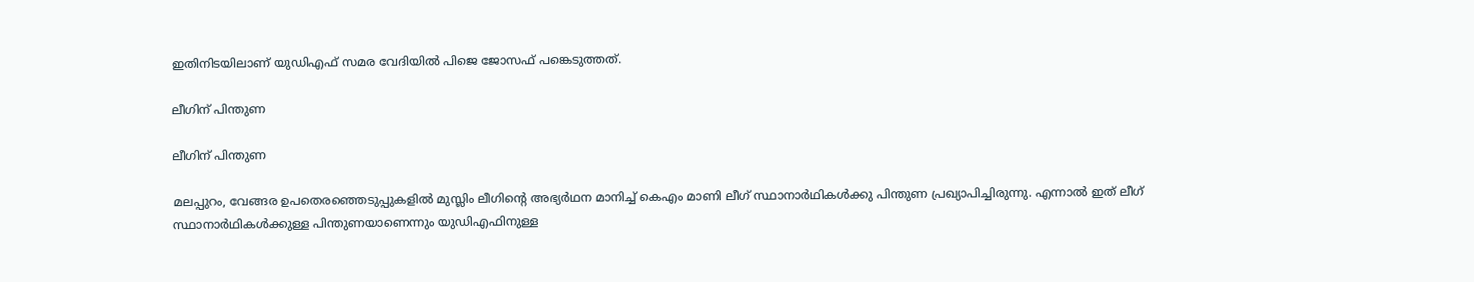ഇതിനിടയിലാണ് യുഡിഎഫ് സമര വേദിയിൽ പിജെ ജോസഫ് പങ്കെടുത്തത്.

ലീഗിന് പിന്തുണ

ലീഗിന് പിന്തുണ

മലപ്പുറം, വേങ്ങര ഉപതെരഞ്ഞെടുപ്പുകളില്‍ മുസ്ലിം ലീഗിന്റെ അഭ്യര്‍ഥന മാനിച്ച് കെഎം മാണി ലീഗ് സ്ഥാനാര്‍ഥികള്‍ക്കു പിന്തുണ പ്രഖ്യാപിച്ചിരുന്നു. എന്നാല്‍ ഇത് ലീഗ് സ്ഥാനാര്‍ഥികള്‍ക്കുള്ള പിന്തുണയാണെന്നും യുഡിഎഫിനുള്ള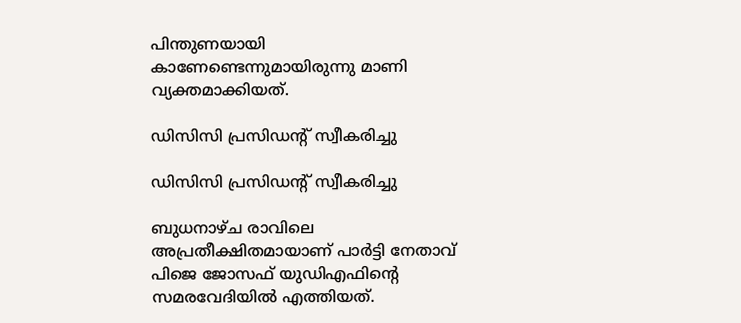പിന്തുണയായി കാണേണ്ടെന്നുമായിരുന്നു മാണി വ്യക്തമാക്കിയത്.

ഡിസിസി പ്രസിഡന്റ് സ്വീകരിച്ചു

ഡിസിസി പ്രസിഡന്റ് സ്വീകരിച്ചു

ബുധനാഴ്ച രാവിലെ അപ്രതീക്ഷിതമായാണ് പാര്‍ട്ടി നേതാവ് പിജെ ജോസഫ് യുഡിഎഫിന്റെ സമരവേദിയില്‍ എത്തിയത്.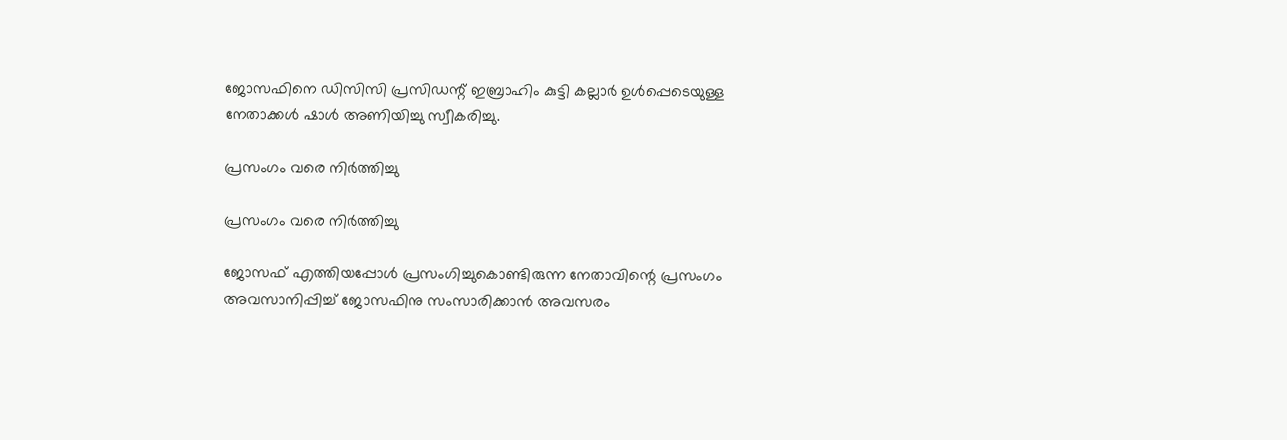ജോസഫിനെ ഡിസിസി പ്രസിഡന്റ് ഇബ്രാഹിം കുട്ടി കല്ലാര്‍ ഉള്‍പ്പെടെയുള്ള നേതാക്കള്‍ ഷാള്‍ അണിയിച്ചു സ്വീകരിച്ചു.

പ്രസംഗം വരെ നിർത്തിച്ചു

പ്രസംഗം വരെ നിർത്തിച്ചു

ജോസഫ് എത്തിയപ്പോള്‍ പ്രസംഗിച്ചുകൊണ്ടിരുന്ന നേതാവിന്റെ പ്രസംഗം അവസാനിപ്പിച്ച് ജോസഫിനു സംസാരിക്കാന്‍ അവസരം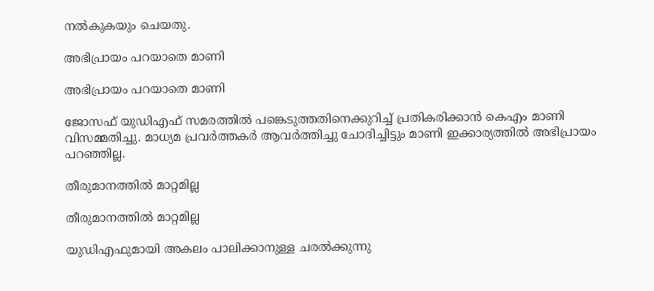നല്‍കുകയും ചെയതു.

അഭിപ്രായം പറയാതെ മാണി

അഭിപ്രായം പറയാതെ മാണി

ജോസഫ് യുഡിഎഫ് സമരത്തില്‍ പങ്കെടുത്തതിനെക്കുറിച്ച് പ്രതികരിക്കാന്‍ കെഎം മാണി വിസമ്മതിച്ചു. മാധ്യമ പ്രവര്‍ത്തകര്‍ ആവര്‍ത്തിച്ചു ചോദിച്ചിട്ടും മാണി ഇക്കാര്യത്തില്‍ അഭിപ്രായം പറഞ്ഞില്ല.

തീരുമാനത്തിൽ മാറ്റമില്ല

തീരുമാനത്തിൽ മാറ്റമില്ല

യുഡിഎഫുമായി അകലം പാലിക്കാനുള്ള ചരല്‍ക്കുന്നു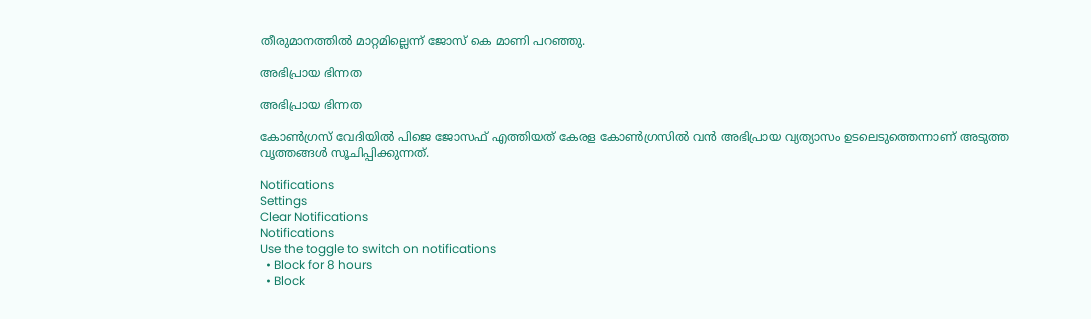തീരുമാനത്തില്‍ മാറ്റമില്ലെന്ന് ജോസ് കെ മാണി പറഞ്ഞു.

അഭിപ്രായ ഭിന്നത

അഭിപ്രായ ഭിന്നത

കോൺഗ്രസ് വേദിയിൽ പിജെ ജോസഫ് എത്തിയത് കേരള കോൺഗ്രസിൽ വൻ അഭിപ്രായ വ്യത്യാസം ഉടലെടുത്തെന്നാണ് അടുത്ത വൃത്തങ്ങൾ സൂചിപ്പിക്കുന്നത്.

Notifications
Settings
Clear Notifications
Notifications
Use the toggle to switch on notifications
  • Block for 8 hours
  • Block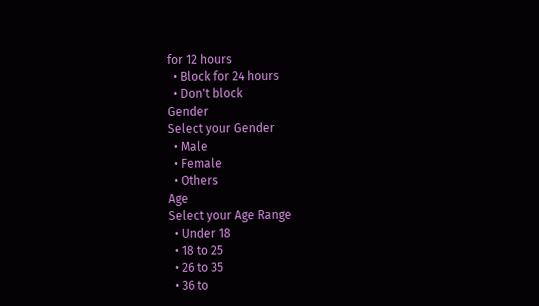for 12 hours
  • Block for 24 hours
  • Don't block
Gender
Select your Gender
  • Male
  • Female
  • Others
Age
Select your Age Range
  • Under 18
  • 18 to 25
  • 26 to 35
  • 36 to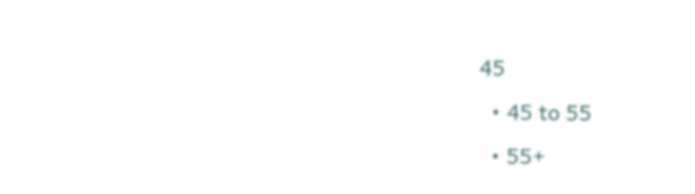45
  • 45 to 55
  • 55+